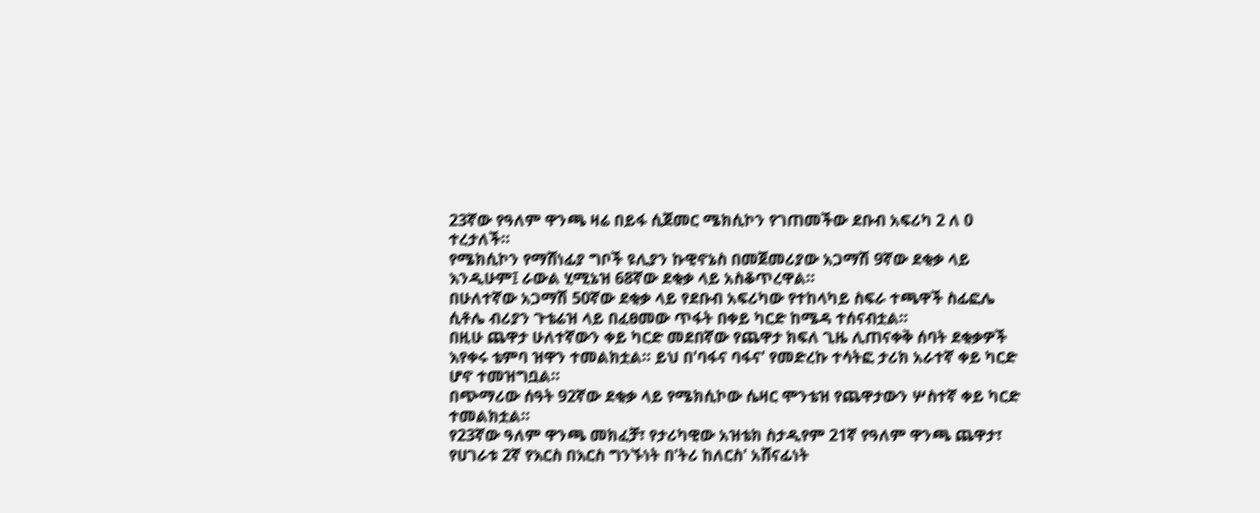23ኛው የዓለም ዋንጫ ዛሬ በይፋ ሲጀመር ሜክሲኮን የገጠመችው ደቡብ አፍሪካ 2 ለ 0 ተረታለች።
የሜክሲኮን የማሸነፊያ ግቦች ዩሊያን ኩዊኖኔስ በመጀመሪያው አጋማሽ 9ኛው ደቂቃ ላይ እንዲሁም፤ ራውል ሂሚኔዝ 68ኛው ደቂቃ ላይ አስቆጥረዋል።
በሁለተኛው አጋማሽ 50ኛው ደቂቃ ላይ የደቡብ አፍሪካው የተከላካይ ስፍራ ተጫዋች ስፊፎሌ ሲቶሌ ብሪያን ጉቴሬዝ ላይ በፈፀመው ጥፋት በቀይ ካርድ ከሜዳ ተሰናብቷል።
በዚሁ ጨዋታ ሁለተኛውን ቀይ ካርድ መደበኛው የጨዋታ ክፍለ ጊዜ ሊጠናቀቅ ሰባት ደቂቃዎች እየቀሩ ቴምባ ዝዋን ተመልክቷል። ይህ በ'ባፋና ባፋና' የመድረኩ ተሳትፎ ታሪክ አራተኛ ቀይ ካርድ ሆኖ ተመዝግቧል።
በጭማሪው ሰዓት 92ኛው ደቂቃ ላይ የሜክሲኮው ሴዛር ሞንቴዝ የጨዋታውን ሦስተኛ ቀይ ካርድ ተመልክቷል።
የ23ኛው ዓለም ዋንጫ መክፈቻ፣ የታሪካዊው አዝቴክ ስታዲየም 21ኛ የዓለም ዋንጫ ጨዋታ፣ የሀገራቱ 2ኛ የእርስ በእርስ ግንኙነት በ'ትሪ ከለርስ' አሸናፊነት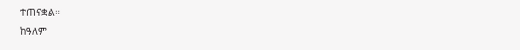ተጠናቋል።
ከዓለም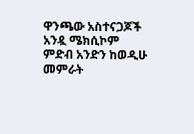ዋንጫው አስተናጋጆች አንዷ ሜክሲኮም ምድብ አንድን ከወዲሁ መምራት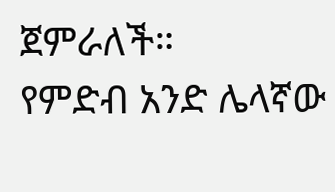ጀምራለች።
የምድብ አንድ ሌላኛው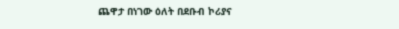ጨዋታ በነገው ዕለት በደቡብ ኮሪያና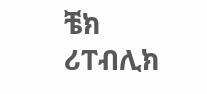ቼክ ሪፐብሊክ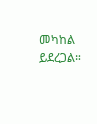መካከል ይደረጋል።